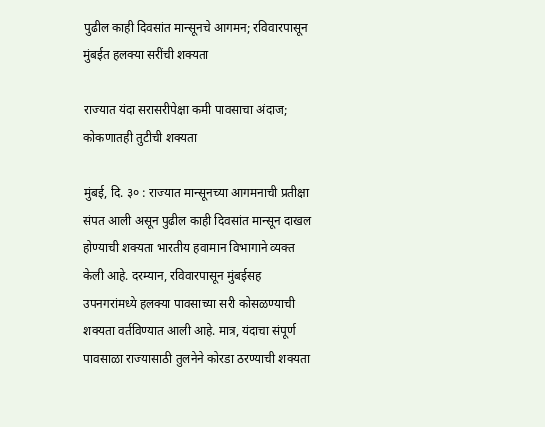पुढील काही दिवसांत मान्सूनचे आगमन; रविवारपासून मुंबईत हलक्या सरींची शक्यता

राज्यात यंदा सरासरीपेक्षा कमी पावसाचा अंदाज; कोकणातही तुटीची शक्यता

मुंबई, दि. ३० : राज्यात मान्सूनच्या आगमनाची प्रतीक्षा संपत आली असून पुढील काही दिवसांत मान्सून दाखल होण्याची शक्यता भारतीय हवामान विभागाने व्यक्त केली आहे. दरम्यान, रविवारपासून मुंबईसह उपनगरांमध्ये हलक्या पावसाच्या सरी कोसळण्याची शक्यता वर्तविण्यात आली आहे. मात्र, यंदाचा संपूर्ण पावसाळा राज्यासाठी तुलनेने कोरडा ठरण्याची शक्यता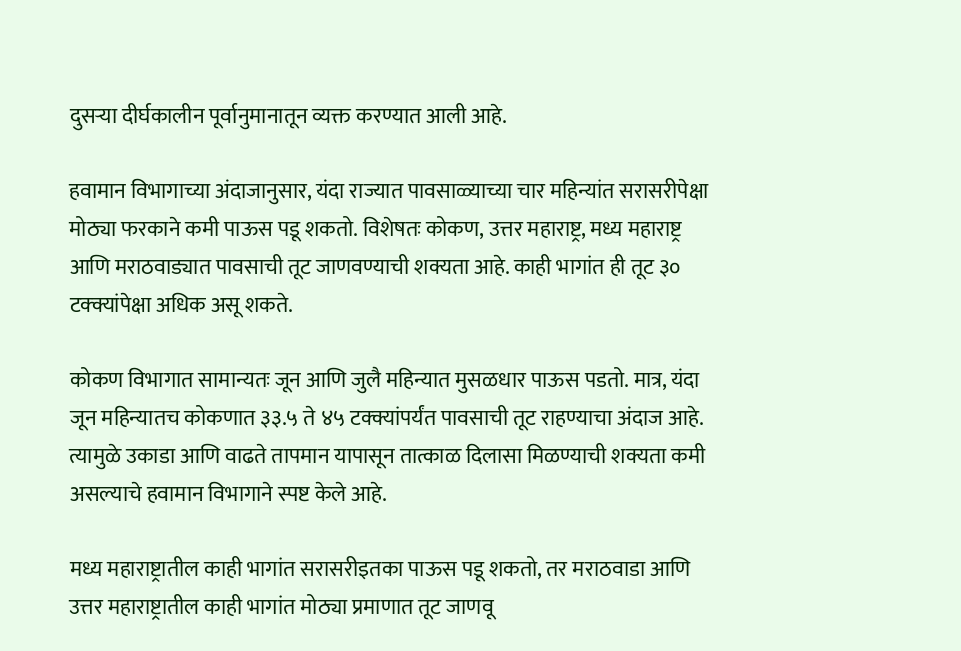दुसऱ्या दीर्घकालीन पूर्वानुमानातून व्यक्त करण्यात आली आहे.

हवामान विभागाच्या अंदाजानुसार, यंदा राज्यात पावसाळ्याच्या चार महिन्यांत सरासरीपेक्षा मोठ्या फरकाने कमी पाऊस पडू शकतो. विशेषतः कोकण, उत्तर महाराष्ट्र, मध्य महाराष्ट्र आणि मराठवाड्यात पावसाची तूट जाणवण्याची शक्यता आहे. काही भागांत ही तूट ३० टक्क्यांपेक्षा अधिक असू शकते.

कोकण विभागात सामान्यतः जून आणि जुलै महिन्यात मुसळधार पाऊस पडतो. मात्र, यंदा जून महिन्यातच कोकणात ३३.५ ते ४५ टक्क्यांपर्यंत पावसाची तूट राहण्याचा अंदाज आहे. त्यामुळे उकाडा आणि वाढते तापमान यापासून तात्काळ दिलासा मिळण्याची शक्यता कमी असल्याचे हवामान विभागाने स्पष्ट केले आहे.

मध्य महाराष्ट्रातील काही भागांत सरासरीइतका पाऊस पडू शकतो, तर मराठवाडा आणि उत्तर महाराष्ट्रातील काही भागांत मोठ्या प्रमाणात तूट जाणवू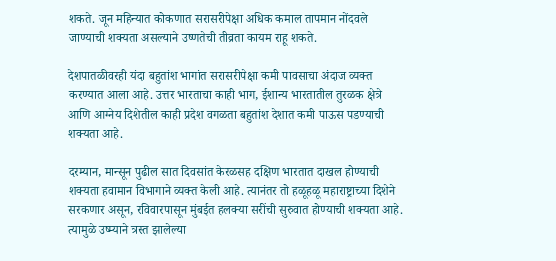शकते. जून महिन्यात कोकणात सरासरीपेक्षा अधिक कमाल तापमान नोंदवले जाण्याची शक्यता असल्याने उष्णतेची तीव्रता कायम राहू शकते.

देशपातळीवरही यंदा बहुतांश भागांत सरासरीपेक्षा कमी पावसाचा अंदाज व्यक्त करण्यात आला आहे. उत्तर भारताचा काही भाग, ईशान्य भारतातील तुरळक क्षेत्रे आणि आग्नेय दिशेतील काही प्रदेश वगळता बहुतांश देशात कमी पाऊस पडण्याची शक्यता आहे.

दरम्यान, मान्सून पुढील सात दिवसांत केरळसह दक्षिण भारतात दाखल होण्याची शक्यता हवामान विभागाने व्यक्त केली आहे. त्यानंतर तो हळूहळू महाराष्ट्राच्या दिशेने सरकणार असून, रविवारपासून मुंबईत हलक्या सरींची सुरुवात होण्याची शक्यता आहे. त्यामुळे उष्म्याने त्रस्त झालेल्या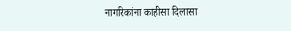नागरिकांना काहीसा दिलासा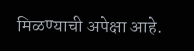मिळण्याची अपेक्षा आहे.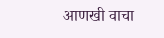आणखी वाचा